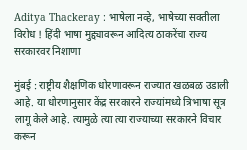Aditya Thackeray : भाषेला नव्हे, भाषेच्या सक्तीला विरोध ! हिंदी भाषा मुद्द्यावरून आदित्य ठाकरेंचा राज्य सरकारवर निशाणा

मुंबई : राष्ट्रीय शैक्षणिक धोरणावरून राज्यात खळबळ उडाली आहे. या धोरणानुसार केंद्र सरकारने राज्यांमध्ये त्रिभाषा सूत्र लागू केले आहे. त्यामुळे त्या त्या राज्याच्या सरकारने विचार करून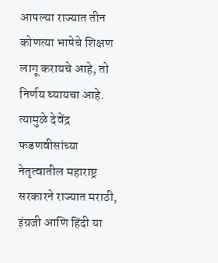आपल्या राज्यात तीन कोणत्या भाषेचे शिक्षण लागू करायचे आहे, तो निर्णय घ्यायचा आहे. त्यामुळे देवेंद्र फडणवीसांच्या नेतृत्वातील महाराष्ट्र सरकारने राज्यात मराठी, इंग्रजी आणि हिंदी या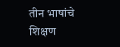तीन भाषांचे शिक्षण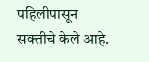पहिलीपासून सक्तीचे केले आहे.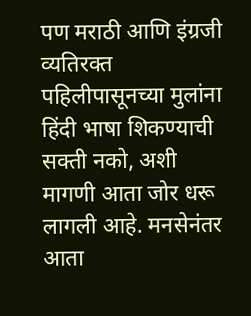पण मराठी आणि इंग्रजी व्यतिरक्त पहिलीपासूनच्या मुलांना हिंदी भाषा शिकण्याची सक्ती नको, अशी मागणी आता जोर धरू लागली आहे. मनसेनंतर आता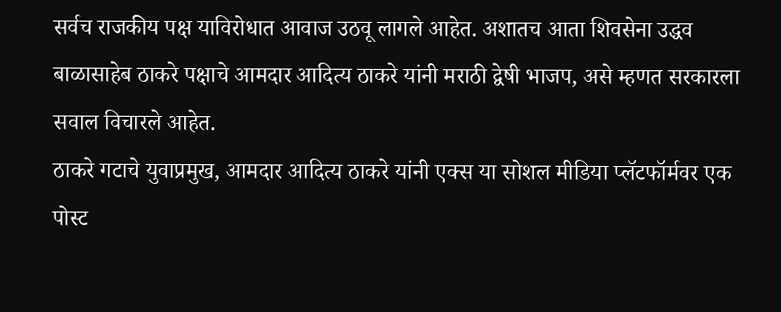सर्वच राजकीय पक्ष याविरोधात आवाज उठवू लागले आहेत. अशातच आता शिवसेना उद्धव बाळासाहेब ठाकरे पक्षाचे आमदार आदित्य ठाकरे यांनी मराठी द्वेषी भाजप, असे म्हणत सरकारला सवाल विचारले आहेत.
ठाकरे गटाचे युवाप्रमुख, आमदार आदित्य ठाकरे यांनी एक्स या सोशल मीडिया प्लॅटफॉर्मवर एक पोस्ट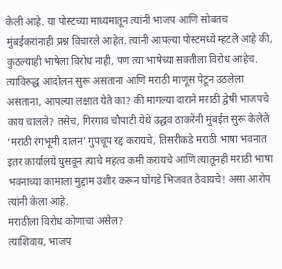केली आहे. या पोस्टच्या माध्यमातून त्यांनी भाजप आणि सोबतच मुंबईकरांनाही प्रश्न विचारले आहेत. त्यांनी आपल्या पोस्टमध्ये म्हटले आहे की, कुठल्याही भाषेला विरोध नाही, पण त्या भाषेच्या सक्तीला विरोध आहेच.
त्याविरुद्ध आंदोलन सुरू असताना आणि मराठी माणूस पेटून उठलेला असताना, आपल्या लक्षात येते का? की मागल्या दाराने मराठी द्वेषी भाजपचे काय चालले? तसेच, गिरगाव चौपाटी येथे उद्धव ठाकरेंनी मुंबईत सुरू केलेले ‘मराठी रंगभूमी दालन’ गुपचूप रद्द करायचे, तिसरीकडे मराठी भाषा भवनात इतर कार्यालये घुसवून त्याचे महत्व कमी करायचे आणि त्यातूनही मराठी भाषा भवनाच्या कामाला मुद्दाम उशीर करून घोंगडे भिजवत ठेवायचे! असा आरोप त्यांनी केला आहे.
मराठीला विरोध कोणाचा असेल?
त्याशिवाय, भाजप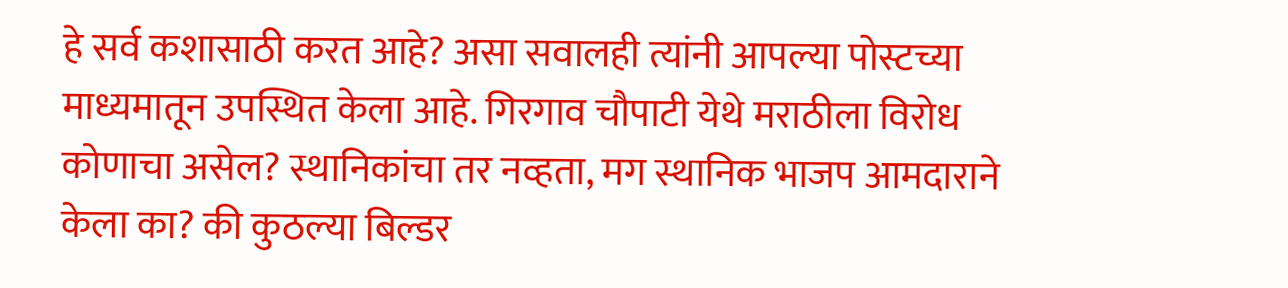हे सर्व कशासाठी करत आहे? असा सवालही त्यांनी आपल्या पोस्टच्या माध्यमातून उपस्थित केला आहे. गिरगाव चौपाटी येथे मराठीला विरोध कोणाचा असेल? स्थानिकांचा तर नव्हता, मग स्थानिक भाजप आमदाराने केला का? की कुठल्या बिल्डर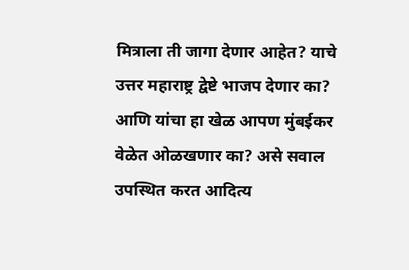मित्राला ती जागा देणार आहेत? याचे उत्तर महाराष्ट्र द्वेष्टे भाजप देणार का? आणि यांचा हा खेळ आपण मुंबईकर वेळेत ओळखणार का? असे सवाल उपस्थित करत आदित्य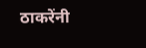ठाकरेंनी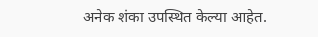अनेक शंका उपस्थित केल्या आहेत.